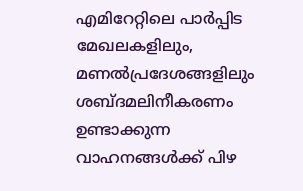എമിറേറ്റിലെ പാർപ്പിട മേഖലകളിലും, മണൽപ്രദേശങ്ങളിലും ശബ്ദമലിനീകരണം ഉണ്ടാക്കുന്ന വാഹനങ്ങൾക്ക് പിഴ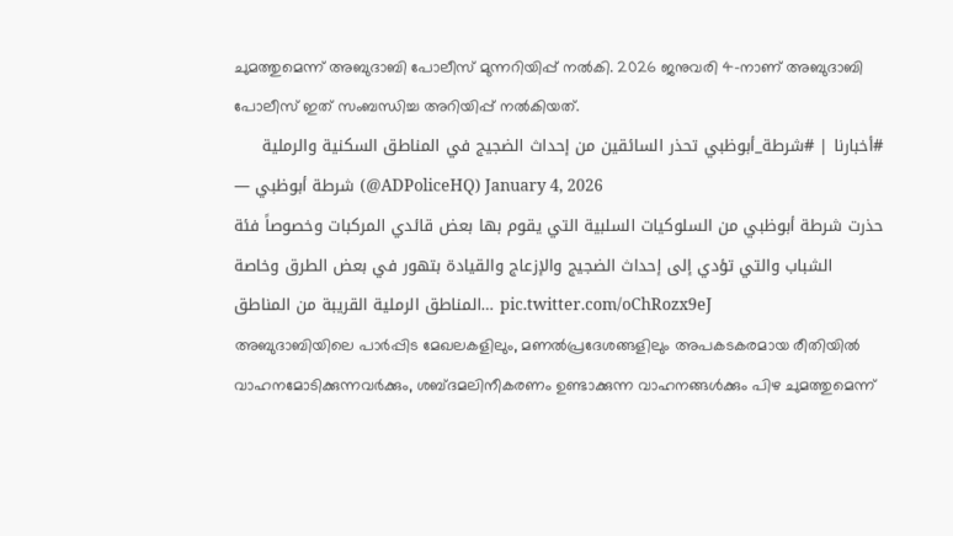ചുമത്തുമെന്ന് അബുദാബി പോലീസ് മുന്നറിയിപ്പ് നൽകി. 2026 ജനുവരി 4-നാണ് അബുദാബി പോലീസ് ഇത് സംബന്ധിച്ച അറിയിപ്പ് നൽകിയത്.
#أخبارنا | #شرطة_أبوظبي تحذر السائقين من إحداث الضجيج في المناطق السكنية والرملية
— شرطة أبوظبي (@ADPoliceHQ) January 4, 2026
حذرت شرطة أبوظبي من السلوكيات السلبية التي يقوم بها بعض قائدي المركبات وخصوصاً فئة الشباب والتي تؤدي إلى إحداث الضجيج والإزعاج والقيادة بتهور في بعض الطرق وخاصة المناطق الرملية القريبة من المناطق… pic.twitter.com/oChRozx9eJ
അബുദാബിയിലെ പാർപ്പിട മേഖലകളിലും, മണൽപ്രദേശങ്ങളിലും അപകടകരമായ രീതിയിൽ വാഹനമോടിക്കുന്നവർക്കും, ശബ്ദമലിനീകരണം ഉണ്ടാക്കുന്ന വാഹനങ്ങൾക്കും പിഴ ചുമത്തുമെന്ന്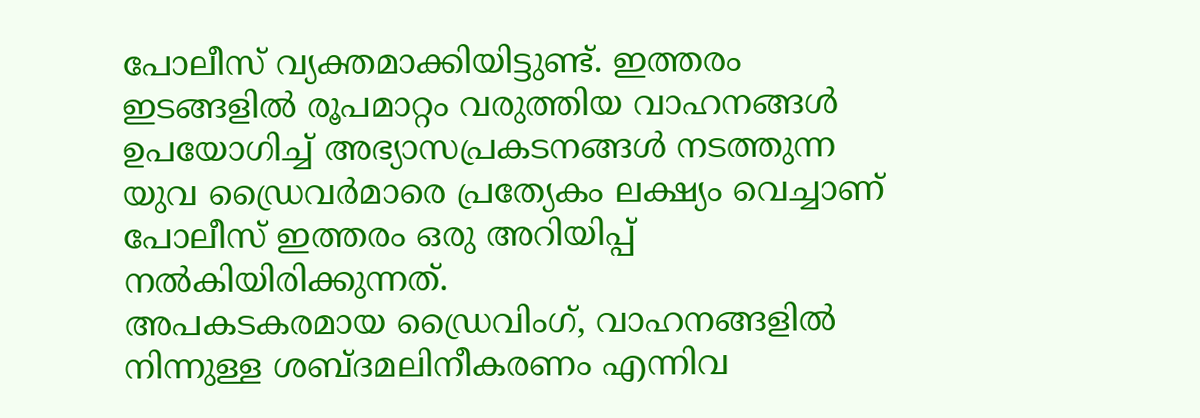പോലീസ് വ്യക്തമാക്കിയിട്ടുണ്ട്. ഇത്തരം ഇടങ്ങളിൽ രൂപമാറ്റം വരുത്തിയ വാഹനങ്ങൾ ഉപയോഗിച്ച് അഭ്യാസപ്രകടനങ്ങൾ നടത്തുന്ന യുവ ഡ്രൈവർമാരെ പ്രത്യേകം ലക്ഷ്യം വെച്ചാണ് പോലീസ് ഇത്തരം ഒരു അറിയിപ്പ് നൽകിയിരിക്കുന്നത്.
അപകടകരമായ ഡ്രൈവിംഗ്, വാഹനങ്ങളിൽ നിന്നുള്ള ശബ്ദമലിനീകരണം എന്നിവ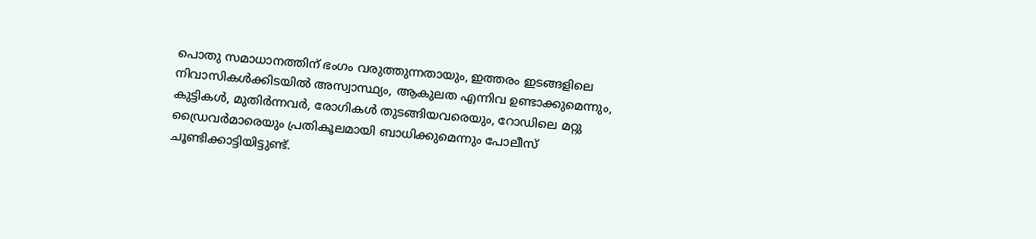പൊതു സമാധാനത്തിന് ഭംഗം വരുത്തുന്നതായും, ഇത്തരം ഇടങ്ങളിലെ നിവാസികൾക്കിടയിൽ അസ്വാസ്ഥ്യം, ആകുലത എന്നിവ ഉണ്ടാക്കുമെന്നും, കുട്ടികൾ, മുതിർന്നവർ, രോഗികൾ തുടങ്ങിയവരെയും, റോഡിലെ മറ്റു ഡ്രൈവർമാരെയും പ്രതികൂലമായി ബാധിക്കുമെന്നും പോലീസ് ചൂണ്ടിക്കാട്ടിയിട്ടുണ്ട്.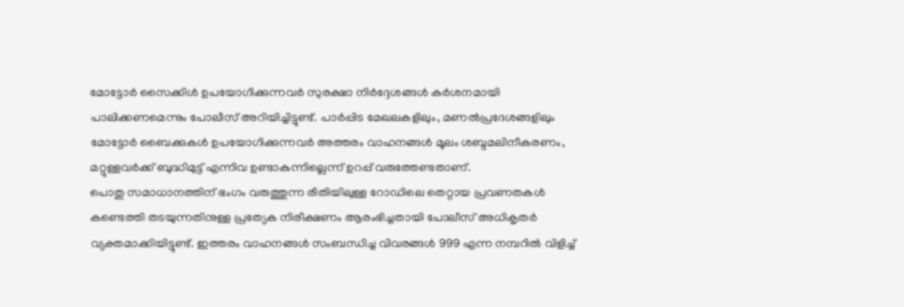മോട്ടോർ സൈക്കിൾ ഉപയോഗിക്കുന്നവർ സുരക്ഷാ നിർദ്ദേശങ്ങൾ കർശനമായി പാലിക്കണമെന്നും പോലീസ് അറിയിച്ചിട്ടുണ്ട്. പാർപ്പിട മേഖലകളിലും, മണൽപ്രദേശങ്ങളിലും മോട്ടോർ ബൈക്കുകൾ ഉപയോഗിക്കുന്നവർ അത്തരം വാഹനങ്ങൾ മൂലം ശബ്ദമലിനീകരണം, മറ്റുള്ളവർക്ക് ബുദ്ധിമുട്ട് എന്നിവ ഉണ്ടാകുന്നില്ലെന്ന് ഉറപ്പ് വരുത്തേണ്ടതാണ്.
പൊതു സമാധാനത്തിന് ഭംഗം വരുത്തുന്ന രീതിയിലുള്ള റോഡിലെ തെറ്റായ പ്രവണതകൾ കണ്ടെത്തി തടയുന്നതിനുള്ള പ്രത്യേക നിരീക്ഷണം ആരംഭിച്ചതായി പോലീസ് അധികൃതർ വ്യക്തമാക്കിയിട്ടുണ്ട്. ഇത്തരം വാഹനങ്ങൾ സംബന്ധിച്ച വിവരങ്ങൾ 999 എന്ന നമ്പറിൽ വിളിച്ച്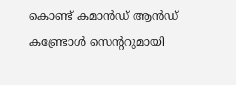കൊണ്ട് കമാൻഡ് ആൻഡ് കണ്ട്രോൾ സെന്ററുമായി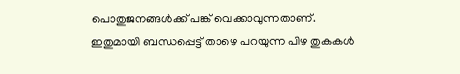പൊതുജനങ്ങൾക്ക് പങ്ക് വെക്കാവുന്നതാണ്.
ഇതുമായി ബന്ധപ്പെട്ട് താഴെ പറയുന്ന പിഴ തുകകൾ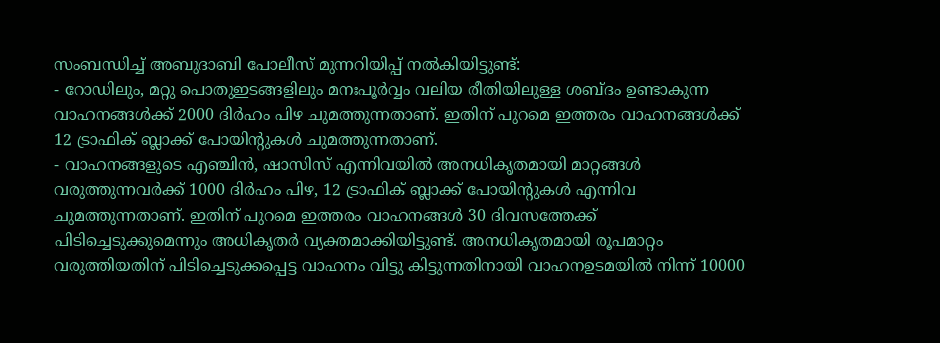സംബന്ധിച്ച് അബുദാബി പോലീസ് മുന്നറിയിപ്പ് നൽകിയിട്ടുണ്ട്:
- റോഡിലും, മറ്റു പൊതുഇടങ്ങളിലും മനഃപൂർവ്വം വലിയ രീതിയിലുള്ള ശബ്ദം ഉണ്ടാകുന്ന വാഹനങ്ങൾക്ക് 2000 ദിർഹം പിഴ ചുമത്തുന്നതാണ്. ഇതിന് പുറമെ ഇത്തരം വാഹനങ്ങൾക്ക് 12 ട്രാഫിക് ബ്ലാക്ക് പോയിന്റുകൾ ചുമത്തുന്നതാണ്.
- വാഹനങ്ങളുടെ എഞ്ചിൻ, ഷാസിസ് എന്നിവയിൽ അനധികൃതമായി മാറ്റങ്ങൾ വരുത്തുന്നവർക്ക് 1000 ദിർഹം പിഴ, 12 ട്രാഫിക് ബ്ലാക്ക് പോയിന്റുകൾ എന്നിവ ചുമത്തുന്നതാണ്. ഇതിന് പുറമെ ഇത്തരം വാഹനങ്ങൾ 30 ദിവസത്തേക്ക് പിടിച്ചെടുക്കുമെന്നും അധികൃതർ വ്യക്തമാക്കിയിട്ടുണ്ട്. അനധികൃതമായി രൂപമാറ്റം വരുത്തിയതിന് പിടിച്ചെടുക്കപ്പെട്ട വാഹനം വിട്ടു കിട്ടുന്നതിനായി വാഹനഉടമയിൽ നിന്ന് 10000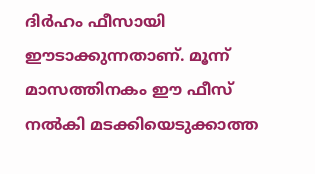ദിർഹം ഫീസായി ഈടാക്കുന്നതാണ്. മൂന്ന് മാസത്തിനകം ഈ ഫീസ് നൽകി മടക്കിയെടുക്കാത്ത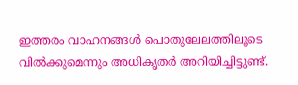ഇത്തരം വാഹനങ്ങൾ പൊതുലേലത്തിലൂടെ വിൽക്കുമെന്നും അധികൃതർ അറിയിച്ചിട്ടുണ്ട്.